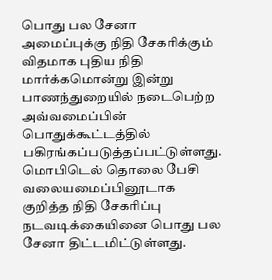பொது பல சேனா அமைப்புக்கு நிதி சேகரிக்கும் விதமாக புதிய நிதி மார்க்கமொன்று இன்று பாணந்துறையில் நடைபெற்ற அவ்வமைப்பின் பொதுக்கூட்டத்தில் பகிரங்கப்படுத்தப்பட்டுள்ளது.
மொபிடெல் தொலை பேசி வலையமைப்பினூடாக குறித்த நிதி சேகரிப்பு நடவடிக்கையினை பொது பல சேனா திட்டமிட்டுள்ளது.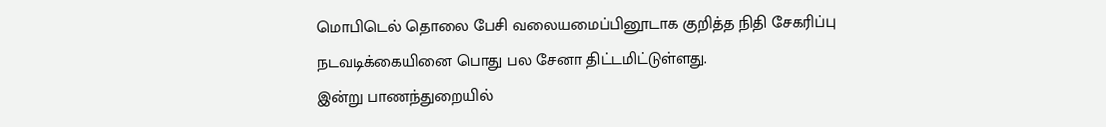மொபிடெல் தொலை பேசி வலையமைப்பினூடாக குறித்த நிதி சேகரிப்பு நடவடிக்கையினை பொது பல சேனா திட்டமிட்டுள்ளது.
இன்று பாணந்துறையில்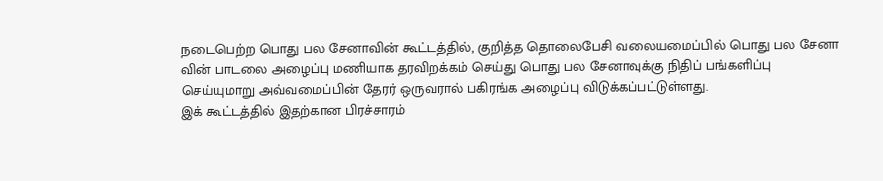நடைபெற்ற பொது பல சேனாவின் கூட்டத்தில், குறித்த தொலைபேசி வலையமைப்பில் பொது பல சேனா வின் பாடலை அழைப்பு மணியாக தரவிறக்கம் செய்து பொது பல சேனாவுக்கு நிதிப் பங்களிப்பு செய்யுமாறு அவ்வமைப்பின் தேரர் ஒருவரால் பகிரங்க அழைப்பு விடுக்கப்பட்டுள்ளது.
இக் கூட்டத்தில் இதற்கான பிரச்சாரம்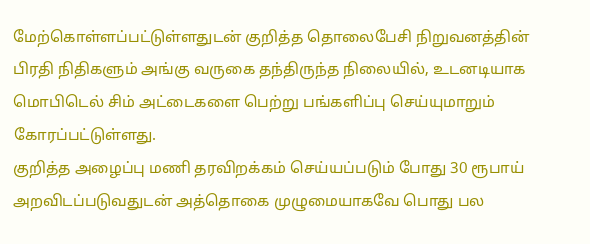மேற்கொள்ளப்பட்டுள்ளதுடன் குறித்த தொலைபேசி நிறுவனத்தின் பிரதி நிதிகளும் அங்கு வருகை தந்திருந்த நிலையில், உடனடியாக மொபிடெல் சிம் அட்டைகளை பெற்று பங்களிப்பு செய்யுமாறும் கோரப்பட்டுள்ளது.
குறித்த அழைப்பு மணி தரவிறக்கம் செய்யப்படும் போது 30 ரூபாய் அறவிடப்படுவதுடன் அத்தொகை முழுமையாகவே பொது பல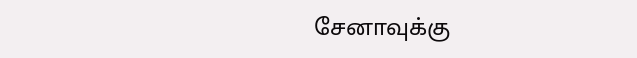சேனாவுக்கு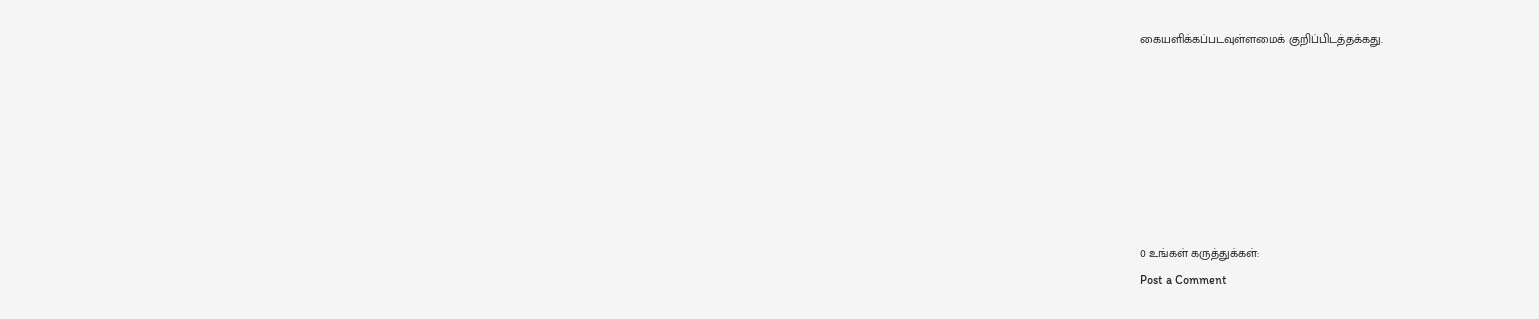கையளிக்கப்படவுள்ளமைக் குறிப்பிடத்தக்கது.







0 உங்கள் கருத்துக்கள்:
Post a Comment